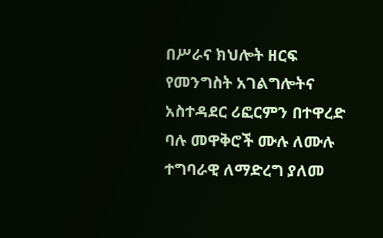በሥራና ክህሎት ዘርፍ የመንግስት አገልግሎትና አስተዳደር ሪፎርምን በተዋረድ ባሉ መዋቅሮች ሙሉ ለሙሉ ተግባራዊ ለማድረግ ያለመ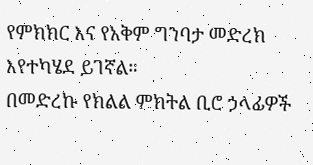የምክክር እና የአቅም ግንባታ መድረክ እየተካሄደ ይገኛል።
በመድረኩ የክልል ምክትል ቢሮ ኃላፊዎች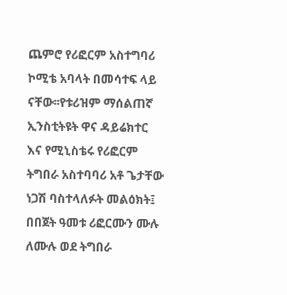ጨምሮ የሪፎርም አስተግባሪ ኮሚቴ አባላት በመሳተፍ ላይ ናቸው፡፡የቱሪዝም ማሰልጠኛ ኢንስቲትዩት ዋና ዳይሬክተር እና የሚኒስቴሩ የሪፎርም ትግበራ አስተባባሪ አቶ ጌታቸው ነጋሽ ባስተላለፉት መልዕክት፤ በበጀት ዓመቱ ሪፎርሙን ሙሉ ለሙሉ ወደ ትግበራ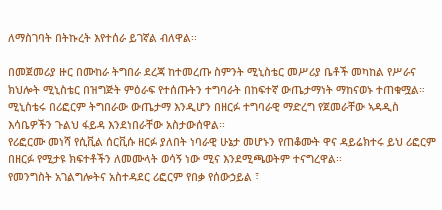ለማስገባት በትኩረት እየተሰራ ይገኛል ብለዋል፡፡

በመጀመሪያ ዙር በሙከራ ትግበራ ደረጃ ከተመረጡ ስምንት ሚኒስቴር መሥሪያ ቤቶች መካከል የሥራና ክህሎት ሚኒስቴር በዝግጅት ምዕራፍ የተሰጡትን ተግባራት በከፍተኛ ውጤታማነት ማከናወኑ ተጠቁሟል።
ሚኒስቴሩ በሪፎርም ትግበራው ውጤታማ እንዲሆን በዘርፉ ተግባራዊ ማድረግ የጀመራቸው ኣዳዲስ እሳቤዎችን ጉልህ ፋይዳ እንደነበራቸው አስታውሰዋል፡፡
የሪፎርሙ መነሻ የሲቪል ሰርቪሱ ዘርፉ ያለበት ነባራዊ ሁኔታ መሆኑን የጠቆሙት ዋና ዳይሬክተሩ ይህ ሪፎርም በዘርፉ የሚታዩ ክፍተቶችን ለመሙላት ወሳኝ ነው ሚና እንደሚጫወትም ተናግረዋል፡፡
የመንግስት አገልግሎትና አስተዳደር ሪፎርም የበቃ የሰውኃይል ፣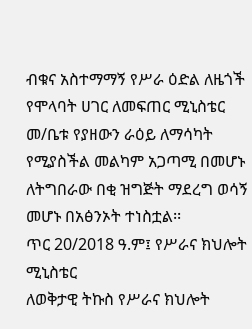ብቁና አስተማማኝ የሥራ ዕድል ለዜጎች የሞላባት ሀገር ለመፍጠር ሚኒስቴር መ/ቤቱ የያዘውን ራዕይ ለማሳካት የሚያስችል መልካም አጋጣሚ በመሆኑ ለትግበራው በቂ ዝግጅት ማደረግ ወሳኝ መሆኑ በአፅንኦት ተነስቷል፡፡
ጥር 20/2018 ዓ.ም፤ የሥራና ክህሎት ሚኒስቴር
ለወቅታዊ ትኩስ የሥራና ክህሎት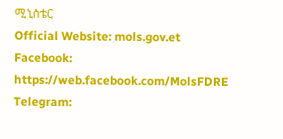ሚኒስቴር
Official Website: mols.gov.et
Facebook: https://web.facebook.com/MolsFDRE
Telegram: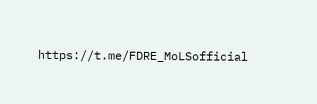https://t.me/FDRE_MoLSofficial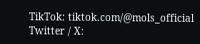TikTok: tiktok.com/@mols_official
Twitter / X: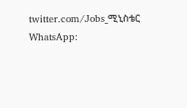twitter.com/Jobs_ሚኒስቴር
WhatsApp: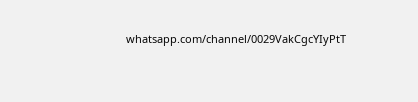whatsapp.com/channel/0029VakCgcYIyPtT